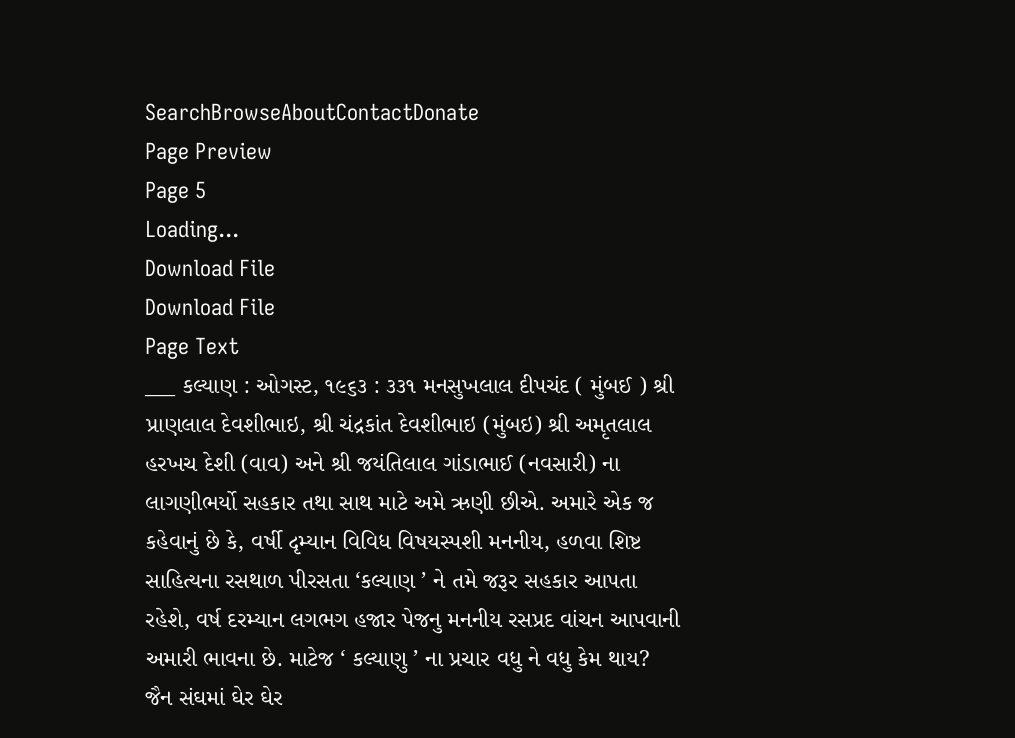SearchBrowseAboutContactDonate
Page Preview
Page 5
Loading...
Download File
Download File
Page Text
___ કલ્યાણ : ઓગસ્ટ, ૧૯૬૩ : ૩૩૧ મનસુખલાલ દીપચંદ ( મુંબઈ ) શ્રી પ્રાણલાલ દેવશીભાઇ, શ્રી ચંદ્રકાંત દેવશીભાઇ (મુંબઇ) શ્રી અમૃતલાલ હરખચ દેશી (વાવ) અને શ્રી જયંતિલાલ ગાંડાભાઈ (નવસારી) ના લાગણીભર્યો સહકાર તથા સાથ માટે અમે ઋણી છીએ. અમારે એક જ કહેવાનું છે કે, વર્ષી દૃમ્યાન વિવિધ વિષયસ્પશી મનનીય, હળવા શિષ્ટ સાહિત્યના રસથાળ પીરસતા ‘કલ્યાણ ’ ને તમે જરૂર સહકાર આપતા રહેશે, વર્ષ દરમ્યાન લગભગ હજાર પેજનુ મનનીય રસપ્રદ વાંચન આપવાની અમારી ભાવના છે. માટેજ ‘ કલ્યાણુ ’ ના પ્રચાર વધુ ને વધુ કેમ થાય? જૈન સંઘમાં ઘેર ઘેર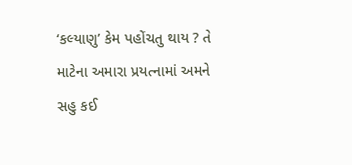‘કલ્યાણુ’ કેમ પહોંચતુ થાય ? તે માટેના અમારા પ્રયત્નામાં અમને સહુ કઈ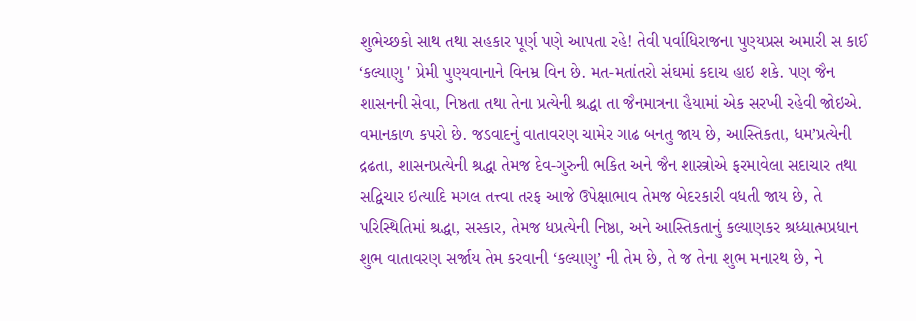શુભેચ્છકો સાથ તથા સહકાર પૂર્ણ પણે આપતા રહે! તેવી પર્વાધિરાજના પુણ્યપ્રસ અમારી સ કાઈ ‘કલ્યાણુ ' પ્રેમી પુણ્યવાનાને વિનમ્ર વિન છે. મત-મતાંતરો સંઘમાં કદાચ હાઇ શકે. પણ જૈન શાસનની સેવા, નિષ્ઠતા તથા તેના પ્રત્યેની શ્રદ્ધા તા જૈનમાત્રના હૈયામાં એક સરખી રહેવી જોઇએ. વમાનકાળ કપરો છે. જડવાદનું વાતાવરણ ચામેર ગાઢ બનતુ જાય છે, આસ્તિકતા, ધમ’પ્રત્યેની દ્રઢતા, શાસનપ્રત્યેની શ્રદ્ધા તેમજ દેવ-ગુરુની ભકિત અને જૈન શાસ્ત્રોએ ફરમાવેલા સદાચાર તથા સદ્વિચાર ઇત્યાદિ મગલ તત્ત્વા તરફ આજે ઉપેક્ષાભાવ તેમજ બેદરકારી વધતી જાય છે, તે પરિસ્થિતિમાં શ્રદ્ધા, સસ્કાર, તેમજ ધપ્રત્યેની નિષ્ઠા, અને આસ્તિકતાનું કલ્યાણકર શ્રધ્ધાત્મપ્રધાન શુભ વાતાવરણ સર્જાય તેમ કરવાની ‘કલ્યાણુ’ ની તેમ છે, તે જ તેના શુભ મનારથ છે, ને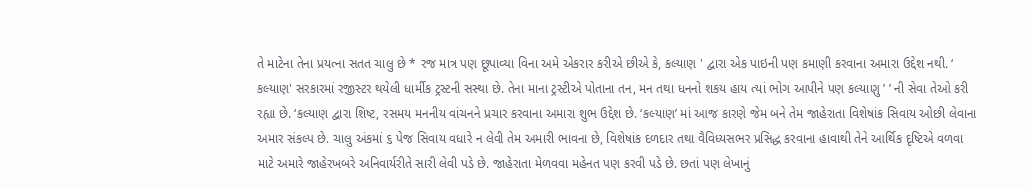તે માટેના તેના પ્રયત્ના સતત ચાલુ છે * રજ માત્ર પણ છૂપાવ્યા વિના અમે એકરાર કરીએ છીએ કે, કલ્યાણ ' દ્વારા એક પાઇની પણ કમાણી કરવાના અમારા ઉદ્દેશ નથી. ‘ કલ્યાણ' સરકારમાં રજીસ્ટર થયેલી ધાર્મીક ટ્રસ્ટની સસ્થા છે. તેના માના ટ્રસ્ટીએ પોતાના તન, મન તથા ધનનો શકય હાય ત્યાં ભોગ આપીને પણ કલ્યાણુ ’ ’ ની સેવા તેઓ કરી રહ્યા છે. ‘કલ્યાણ દ્વારા શિષ્ટ, રસમય મનનીય વાંચનને પ્રચાર કરવાના અમારા શુભ ઉદ્દેશ છે. ‘કલ્યાણ’ માં આજ કારણે જેમ બને તેમ જાહેરાતા વિશેષાંક સિવાય ઓછી લેવાના અમાર સંકલ્પ છે. ચાલુ અંકમાં ૬ પેજ સિવાય વધારે ન લેવી તેમ અમારી ભાવના છે, વિશેષાંક દળદાર તથા વૈવિધ્યસભર પ્રસિદ્ધ કરવાના હાવાથી તેને આર્થિક દૃષ્ટિએ વળવા માટે અમારે જાહેરખબરે અનિવાર્યરીતે સારી લેવી પડે છે. જાહેરાતા મેળવવા મહેનત પણ કરવી પડે છે. છતાં પણ લેખાનું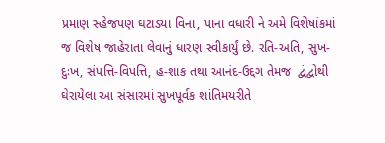પ્રમાણ સ્હેજપણ ઘટાડયા વિના, પાના વધારી ને અમે વિશેષાંકમાં જ વિશેષ જાહેરાતા લેવાનું ધારણ સ્વીકાર્યું છે. રતિ-અતિ, સુખ-દુઃખ, સંપત્તિ-વિપત્તિ, હ-શાક તથા આનંદ-ઉદ્દગ તેમજ  દ્વંદ્વોથી ઘેરાયેલા આ સંસારમાં સુખપૂર્વક શાંતિમયરીતે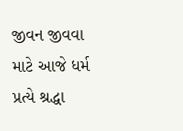જીવન જીવવા માટે આજે ધર્મ પ્રત્યે શ્રદ્ધા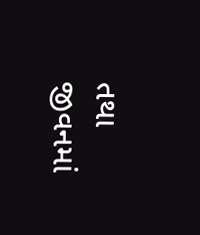તથા જીવનમાં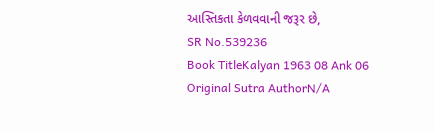આસ્તિકતા કેળવવાની જરૂર છે,
SR No.539236
Book TitleKalyan 1963 08 Ank 06
Original Sutra AuthorN/A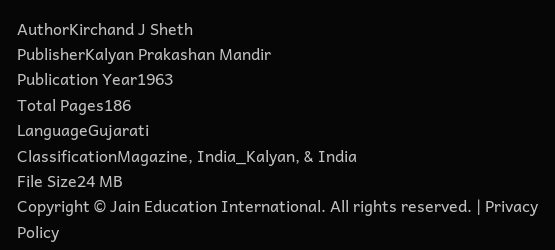AuthorKirchand J Sheth
PublisherKalyan Prakashan Mandir
Publication Year1963
Total Pages186
LanguageGujarati
ClassificationMagazine, India_Kalyan, & India
File Size24 MB
Copyright © Jain Education International. All rights reserved. | Privacy Policy